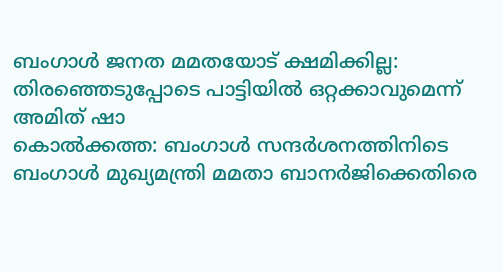ബംഗാൾ ജനത മമതയോട് ക്ഷമിക്കില്ല: തിരഞ്ഞെടുപ്പോടെ പാട്ടിയിൽ ഒറ്റക്കാവുമെന്ന് അമിത് ഷാ
കൊൽക്കത്ത: ബംഗാൾ സന്ദർശനത്തിനിടെ ബംഗാൾ മുഖ്യമന്ത്രി മമതാ ബാനർജിക്കെതിരെ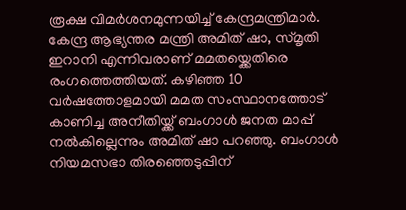രൂക്ഷ വിമർശനമുന്നയിച്ച് കേന്ദ്രമന്ത്രിമാർ. കേന്ദ്ര ആഭ്യന്തര മന്ത്രി അമിത് ഷാ, സ്മൃതി ഇറാനി എന്നിവരാണ് മമതയ്ക്കെതിരെ രംഗത്തെത്തിയത്. കഴിഞ്ഞ 10 വർഷത്തോളമായി മമത സംസ്ഥാനത്തോട് കാണിച്ച അനീതിയ്ക്ക് ബംഗാൾ ജനത മാപ്പ് നൽകില്ലെന്നും അമിത് ഷാ പറഞ്ഞു. ബംഗാൾ നിയമസഭാ തിരഞ്ഞെടുപ്പിന്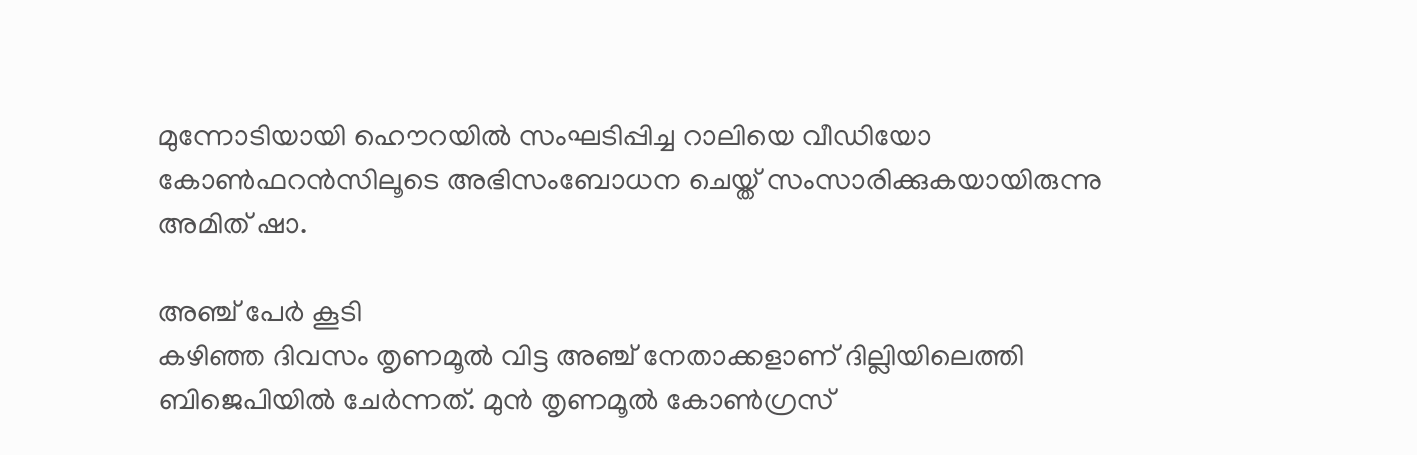മുന്നോടിയായി ഹൌറയിൽ സംഘടിപ്പിച്ച റാലിയെ വീഡിയോ കോൺഫറൻസിലൂടെ അഭിസംബോധന ചെയ്ത് സംസാരിക്കുകയായിരുന്നു അമിത് ഷാ.

അഞ്ച് പേർ കൂടി
കഴിഞ്ഞ ദിവസം തൃണമൂൽ വിട്ട അഞ്ച് നേതാക്കളാണ് ദില്ലിയിലെത്തി ബിജെപിയിൽ ചേർന്നത്. മുൻ തൃണമൂൽ കോൺഗ്രസ്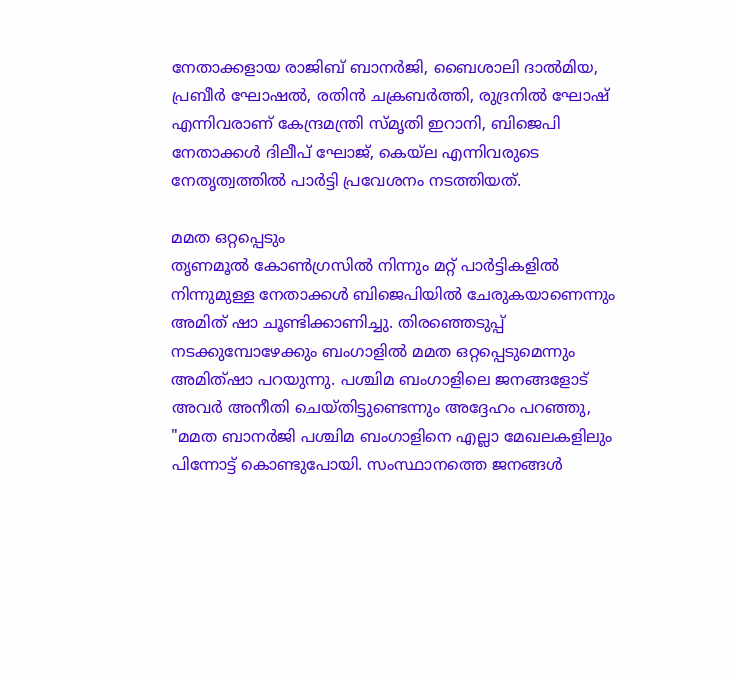നേതാക്കളായ രാജിബ് ബാനർജി, ബൈശാലി ദാൽമിയ, പ്രബീർ ഘോഷൽ, രതിൻ ചക്രബർത്തി, രുദ്രനിൽ ഘോഷ് എന്നിവരാണ് കേന്ദ്രമന്ത്രി സ്മൃതി ഇറാനി, ബിജെപി നേതാക്കൾ ദിലീപ് ഘോജ്, കെയ്ല എന്നിവരുടെ നേതൃത്വത്തിൽ പാർട്ടി പ്രവേശനം നടത്തിയത്.

മമത ഒറ്റപ്പെടും
തൃണമൂൽ കോൺഗ്രസിൽ നിന്നും മറ്റ് പാർട്ടികളിൽ നിന്നുമുള്ള നേതാക്കൾ ബിജെപിയിൽ ചേരുകയാണെന്നും അമിത് ഷാ ചൂണ്ടിക്കാണിച്ചു. തിരഞ്ഞെടുപ്പ് നടക്കുമ്പോഴേക്കും ബംഗാളിൽ മമത ഒറ്റപ്പെടുമെന്നും അമിത്ഷാ പറയുന്നു. പശ്ചിമ ബംഗാളിലെ ജനങ്ങളോട് അവർ അനീതി ചെയ്തിട്ടുണ്ടെന്നും അദ്ദേഹം പറഞ്ഞു, "മമത ബാനർജി പശ്ചിമ ബംഗാളിനെ എല്ലാ മേഖലകളിലും പിന്നോട്ട് കൊണ്ടുപോയി. സംസ്ഥാനത്തെ ജനങ്ങൾ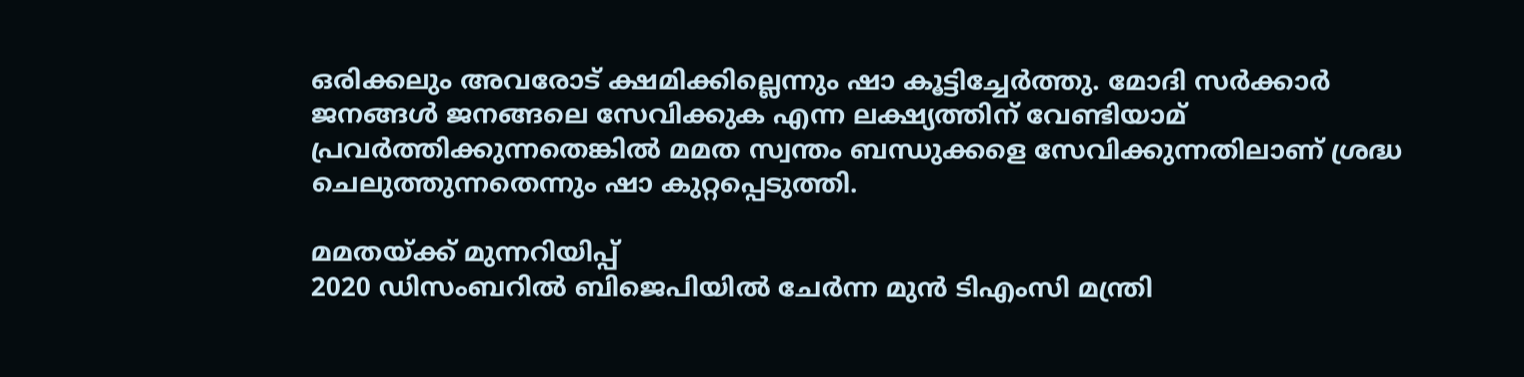ഒരിക്കലും അവരോട് ക്ഷമിക്കില്ലെന്നും ഷാ കൂട്ടിച്ചേർത്തു. മോദി സർക്കാർ ജനങ്ങൾ ജനങ്ങലെ സേവിക്കുക എന്ന ലക്ഷ്യത്തിന് വേണ്ടിയാമ് പ്രവർത്തിക്കുന്നതെങ്കിൽ മമത സ്വന്തം ബന്ധുക്കളെ സേവിക്കുന്നതിലാണ് ശ്രദ്ധ ചെലുത്തുന്നതെന്നും ഷാ കുറ്റപ്പെടുത്തി.

മമതയ്ക്ക് മുന്നറിയിപ്പ്
2020 ഡിസംബറിൽ ബിജെപിയിൽ ചേർന്ന മുൻ ടിഎംസി മന്ത്രി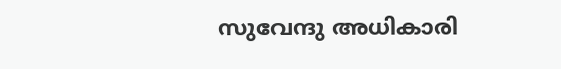സുവേന്ദു അധികാരി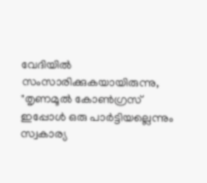വേദിയിൽ സംസാരിക്കുകയായിരുന്നു, "തൃണമൂൽ കോൺഗ്രസ് ഇപ്പോൾ ഒരു പാർട്ടിയല്ലെന്നും സ്വകാര്യ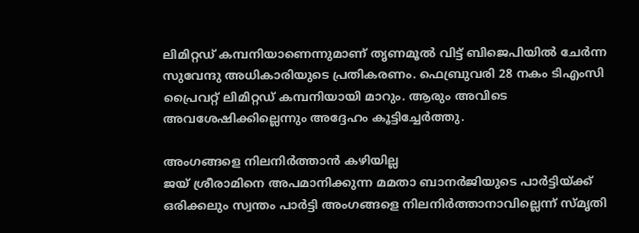ലിമിറ്റഡ് കമ്പനിയാണെന്നുമാണ് തൃണമൂൽ വിട്ട് ബിജെപിയിൽ ചേർന്ന സുവേന്ദു അധികാരിയുടെ പ്രതികരണം. ഫെബ്രുവരി 28 നകം ടിഎംസി പ്രൈവറ്റ് ലിമിറ്റഡ് കമ്പനിയായി മാറും. ആരും അവിടെ അവശേഷിക്കില്ലെന്നും അദ്ദേഹം കൂട്ടിച്ചേർത്തു.

അംഗങ്ങളെ നിലനിർത്താൻ കഴിയില്ല
ജയ് ശ്രീരാമിനെ അപമാനിക്കുന്ന മമതാ ബാനർജിയുടെ പാർട്ടിയ്ക്ക് ഒരിക്കലും സ്വന്തം പാർട്ടി അംഗങ്ങളെ നിലനിർത്താനാവില്ലെന്ന് സ്മൃതി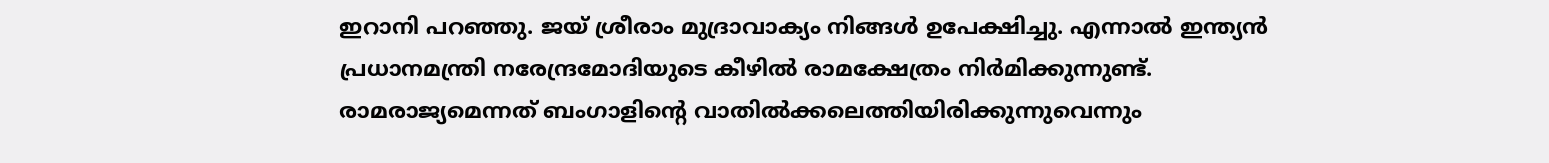ഇറാനി പറഞ്ഞു. ജയ് ശ്രീരാം മുദ്രാവാക്യം നിങ്ങൾ ഉപേക്ഷിച്ചു. എന്നാൽ ഇന്ത്യൻ പ്രധാനമന്ത്രി നരേന്ദ്രമോദിയുടെ കീഴിൽ രാമക്ഷേത്രം നിർമിക്കുന്നുണ്ട്. രാമരാജ്യമെന്നത് ബംഗാളിന്റെ വാതിൽക്കലെത്തിയിരിക്കുന്നുവെന്നും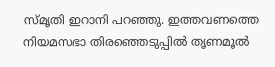സ്മൃതി ഇറാനി പറഞ്ഞു. ഇത്തവണത്തെ നിയമസഭാ തിരഞ്ഞെടുപ്പിൽ തൃണമൂൽ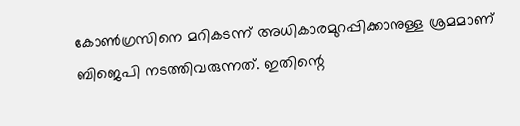കോൺഗ്രസിനെ മറികടന്ന് അധികാരമുറപ്പിക്കാനുള്ള ശ്രമമാണ് ബിജെപി നടത്തിവരുന്നത്. ഇതിന്റെ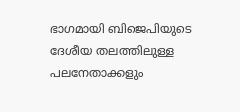ഭാഗമായി ബിജെപിയുടെ ദേശീയ തലത്തിലുള്ള പലനേതാക്കളും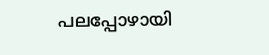പലപ്പോഴായി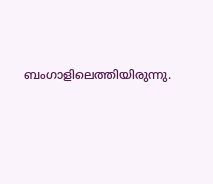ബംഗാളിലെത്തിയിരുന്നു.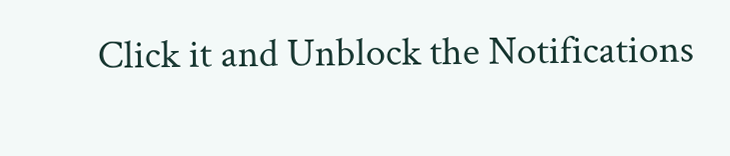Click it and Unblock the Notifications